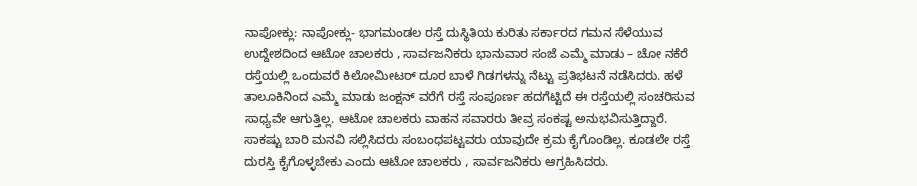ನಾಪೋಕ್ಲು: ನಾಪೋಕ್ಲು- ಭಾಗಮಂಡಲ ರಸ್ತೆ ದುಸ್ಥಿತಿಯ ಕುರಿತು ಸರ್ಕಾರದ ಗಮನ ಸೆಳೆಯುವ ಉದ್ದೇಶದಿಂದ ಆಟೋ ಚಾಲಕರು , ಸಾರ್ವಜನಿಕರು ಭಾನುವಾರ ಸಂಜೆ ಎಮ್ಮೆ ಮಾಡು – ಚೋ ನಕೆರೆ ರಸ್ತೆಯಲ್ಲಿ ಒಂದುವರೆ ಕಿಲೋಮೀಟರ್ ದೂರ ಬಾಳೆ ಗಿಡಗಳನ್ನು ನೆಟ್ಟು ಪ್ರತಿಭಟನೆ ನಡೆಸಿದರು. ಹಳೆ ತಾಲೂಕಿನಿಂದ ಎಮ್ಮೆ ಮಾಡು ಜಂಕ್ಷನ್ ವರೆಗೆ ರಸ್ತೆ ಸಂಪೂರ್ಣ ಹದಗೆಟ್ಟಿದೆ ಈ ರಸ್ತೆಯಲ್ಲಿ ಸಂಚರಿಸುವ ಸಾಧ್ಯವೇ ಆಗುತ್ತಿಲ್ಲ. ಆಟೋ ಚಾಲಕರು ವಾಹನ ಸವಾರರು ತೀವ್ರ ಸಂಕಷ್ಟ ಅನುಭವಿಸುತ್ತಿದ್ದಾರೆ. ಸಾಕಷ್ಟು ಬಾರಿ ಮನವಿ ಸಲ್ಲಿಸಿದರು ಸಂಬಂಧಪಟ್ಟವರು ಯಾವುದೇ ಕ್ರಮ ಕೈಗೊಂಡಿಲ್ಲ. ಕೂಡಲೇ ರಸ್ತೆ ದುರಸ್ತಿ ಕೈಗೊಳ್ಳಬೇಕು ಎಂದು ಆಟೋ ಚಾಲಕರು , ಸಾರ್ವಜನಿಕರು ಆಗ್ರಹಿಸಿದರು.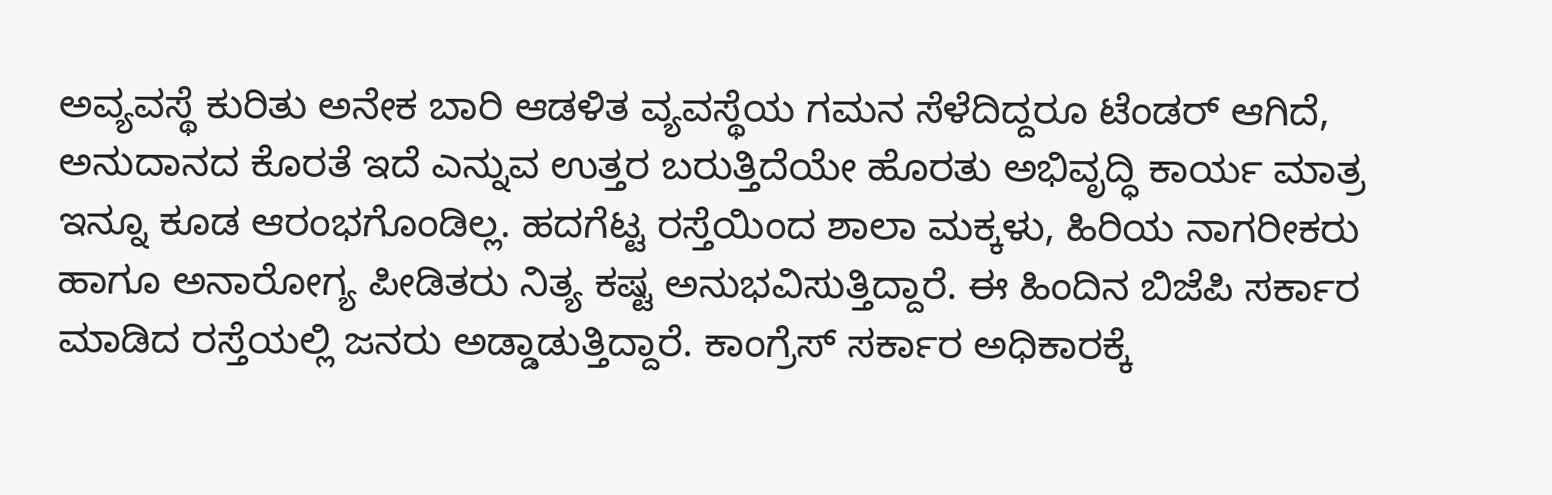ಅವ್ಯವಸ್ಥೆ ಕುರಿತು ಅನೇಕ ಬಾರಿ ಆಡಳಿತ ವ್ಯವಸ್ಥೆಯ ಗಮನ ಸೆಳೆದಿದ್ದರೂ ಟೆಂಡರ್ ಆಗಿದೆ, ಅನುದಾನದ ಕೊರತೆ ಇದೆ ಎನ್ನುವ ಉತ್ತರ ಬರುತ್ತಿದೆಯೇ ಹೊರತು ಅಭಿವೃದ್ಧಿ ಕಾರ್ಯ ಮಾತ್ರ ಇನ್ನೂ ಕೂಡ ಆರಂಭಗೊಂಡಿಲ್ಲ. ಹದಗೆಟ್ಟ ರಸ್ತೆಯಿಂದ ಶಾಲಾ ಮಕ್ಕಳು, ಹಿರಿಯ ನಾಗರೀಕರು ಹಾಗೂ ಅನಾರೋಗ್ಯ ಪೀಡಿತರು ನಿತ್ಯ ಕಷ್ಟ ಅನುಭವಿಸುತ್ತಿದ್ದಾರೆ. ಈ ಹಿಂದಿನ ಬಿಜೆಪಿ ಸರ್ಕಾರ ಮಾಡಿದ ರಸ್ತೆಯಲ್ಲಿ ಜನರು ಅಡ್ಡಾಡುತ್ತಿದ್ದಾರೆ. ಕಾಂಗ್ರೆಸ್ ಸರ್ಕಾರ ಅಧಿಕಾರಕ್ಕೆ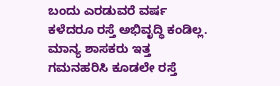ಬಂದು ಎರಡುವರೆ ವರ್ಷ ಕಳೆದರೂ ರಸ್ತೆ ಅಭಿವೃದ್ಧಿ ಕಂಡಿಲ್ಲ. ಮಾನ್ಯ ಶಾಸಕರು ಇತ್ತ ಗಮನಹರಿಸಿ ಕೂಡಲೇ ರಸ್ತೆ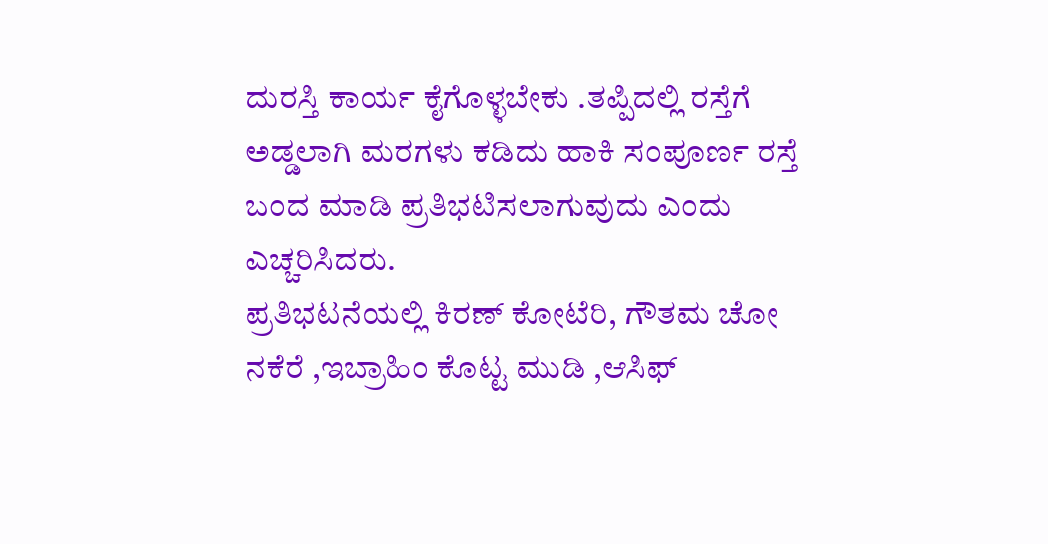ದುರಸ್ತಿ ಕಾರ್ಯ ಕೈಗೊಳ್ಳಬೇಕು .ತಪ್ಪಿದಲ್ಲಿ ರಸ್ತೆಗೆ ಅಡ್ಡಲಾಗಿ ಮರಗಳು ಕಡಿದು ಹಾಕಿ ಸಂಪೂರ್ಣ ರಸ್ತೆ ಬಂದ ಮಾಡಿ ಪ್ರತಿಭಟಿಸಲಾಗುವುದು ಎಂದು ಎಚ್ಚರಿಸಿದರು.
ಪ್ರತಿಭಟನೆಯಲ್ಲಿ ಕಿರಣ್ ಕೋಟೆರಿ, ಗೌತಮ ಚೋ ನಕೆರೆ ,ಇಬ್ರಾಹಿಂ ಕೊಟ್ಟ ಮುಡಿ ,ಆಸಿಫ್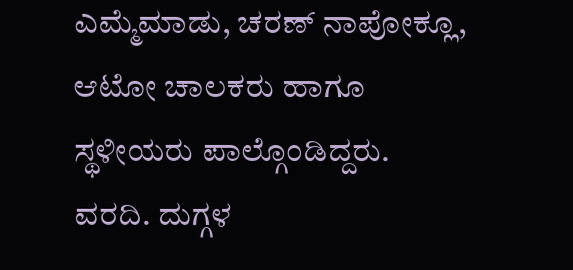ಎಮ್ಮೆಮಾಡು, ಚರಣ್ ನಾಪೋಕ್ಲೂ, ಆಟೋ ಚಾಲಕರು ಹಾಗೂ ಸ್ಥಳೀಯರು ಪಾಲ್ಗೊಂಡಿದ್ದರು.
ವರದಿ. ದುಗ್ಗಳ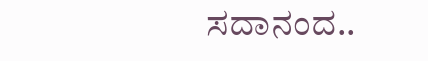ಸದಾನಂದ..